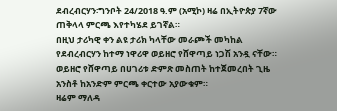ደብረብርሃን፡ግንቦት 24/2018 ዓ.ም (አሚኮ) ዛሬ በኢትዮጵያ 7ኛው ጠቅላላ ምርጫ እየተካሄደ ይገኛል።
በዚህ ታሪካዊ ቀን ልዩ ታሪክ ካላቸው መራጮች መካከል የደብረብርሃን ከተማ ነዋሪዋ ወይዘሮ የሸዋጣይ ነጋሽ አንዷ ናቸው።
ወይዘሮ የሸዋጣይ በሀገሪቱ ድምጽ መስጠት ከተጀመረበት ጊዜ አንስቶ ከአንድም ምርጫ ቀርተው አያውቁም።
ዛሬም ማለዳ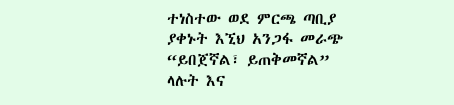ተነስተው ወደ ምርጫ ጣቢያ ያቀኑት እኚህ አንጋፋ መራጭ “ይበጀኛል፣ ይጠቅመኛል” ላሉት እና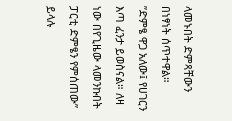ላመኑበት ድምጻቸውን በነፃነት ሰጥተዋል።
”ድምፄ ዋጋ አለው፤ የሀገርን እጣ ፈንታ ይወስናል። ለዛ ነው በየጊዜው ላመንኩበት ፓርቲ ድምፄን የምሰጠው” ይላሉ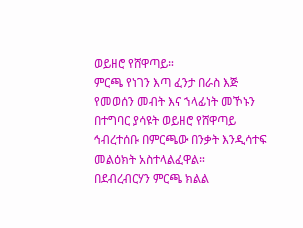ወይዘሮ የሸዋጣይ።
ምርጫ የነገን እጣ ፈንታ በራስ እጅ የመወሰን መብት እና ኀላፊነት መኾኑን በተግባር ያሳዩት ወይዘሮ የሸዋጣይ ኅብረተሰቡ በምርጫው በንቃት እንዲሳተፍ መልዕክት አስተላልፈዋል።
በደብረብርሃን ምርጫ ክልል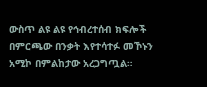ውስጥ ልዩ ልዩ የኅብረተሰብ ክፍሎች በምርጫው በንቃት እየተሳተፉ መኾኑን አሚኮ በምልከታው አረጋግጧል።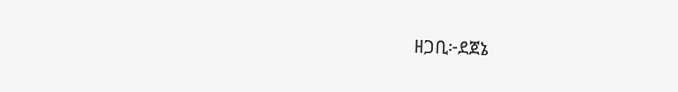ዘጋቢ፦ደጀኔ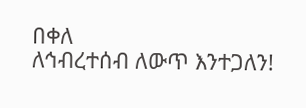በቀለ
ለኅብረተሰብ ለውጥ እንተጋለን!